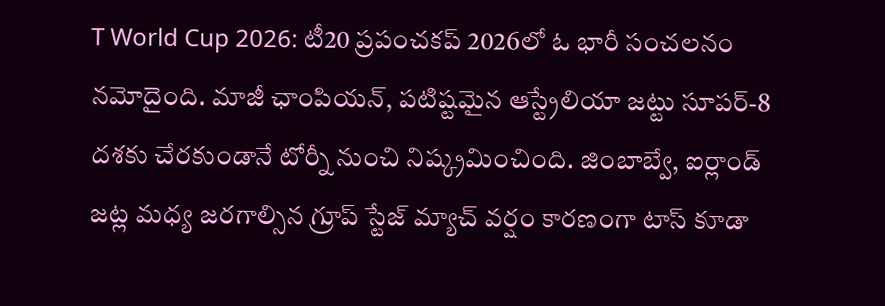T World Cup 2026: టీ20 ప్రపంచకప్ 2026లో ఓ భారీ సంచలనం నమోదైంది. మాజీ ఛాంపియన్, పటిష్టమైన ఆస్ట్రేలియా జట్టు సూపర్-8 దశకు చేరకుండానే టోర్నీ నుంచి నిష్క్రమించింది. జింబాబ్వే, ఐర్లాండ్ జట్ల మధ్య జరగాల్సిన గ్రూప్ స్టేజ్ మ్యాచ్ వర్షం కారణంగా టాస్ కూడా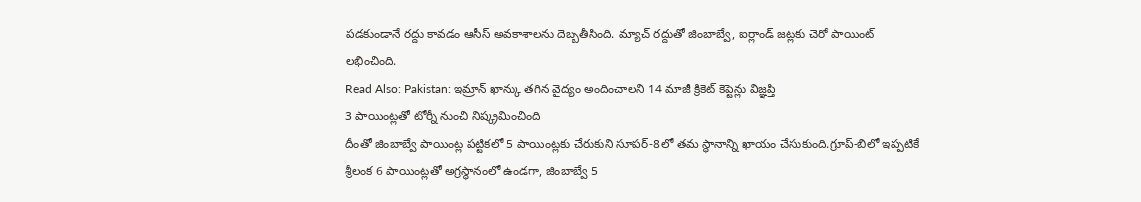పడకుండానే రద్దు కావడం ఆసీస్ అవకాశాలను దెబ్బతీసింది. మ్యాచ్ రద్దుతో జింబాబ్వే, ఐర్లాండ్ జట్లకు చెరో పాయింట్ లభించింది.
Read Also: Pakistan: ఇమ్రాన్ ఖాన్కు తగిన వైద్యం అందించాలని 14 మాజీ క్రికెట్ కెప్టెన్లు విజ్ఞప్తి
3 పాయింట్లతో టోర్నీ నుంచి నిష్క్రమించింది
దీంతో జింబాబ్వే పాయింట్ల పట్టికలో 5 పాయింట్లకు చేరుకుని సూపర్-8లో తమ స్థానాన్ని ఖాయం చేసుకుంది.గ్రూప్-బిలో ఇప్పటికే శ్రీలంక 6 పాయింట్లతో అగ్రస్థానంలో ఉండగా, జింబాబ్వే 5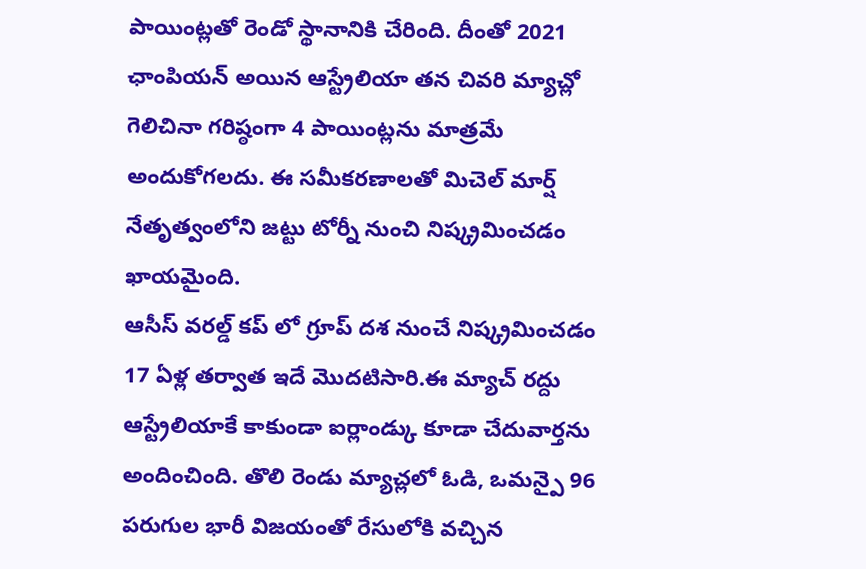పాయింట్లతో రెండో స్థానానికి చేరింది. దీంతో 2021 ఛాంపియన్ అయిన ఆస్ట్రేలియా తన చివరి మ్యాచ్లో గెలిచినా గరిష్ఠంగా 4 పాయింట్లను మాత్రమే అందుకోగలదు. ఈ సమీకరణాలతో మిచెల్ మార్ష్ నేతృత్వంలోని జట్టు టోర్నీ నుంచి నిష్క్రమించడం ఖాయమైంది.
ఆసీస్ వరల్డ్ కప్ లో గ్రూప్ దశ నుంచే నిష్క్రమించడం 17 ఏళ్ల తర్వాత ఇదే మొదటిసారి.ఈ మ్యాచ్ రద్దు ఆస్ట్రేలియాకే కాకుండా ఐర్లాండ్కు కూడా చేదువార్తను అందించింది. తొలి రెండు మ్యాచ్లలో ఓడి, ఒమన్పై 96 పరుగుల భారీ విజయంతో రేసులోకి వచ్చిన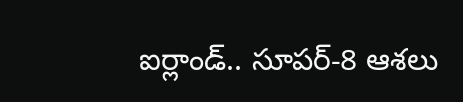ఐర్లాండ్.. సూపర్-8 ఆశలు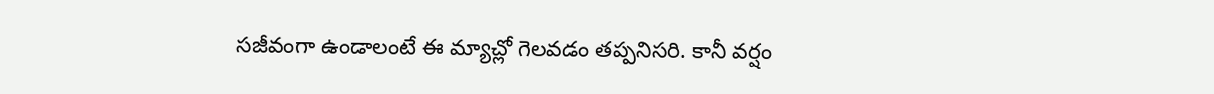సజీవంగా ఉండాలంటే ఈ మ్యాచ్లో గెలవడం తప్పనిసరి. కానీ వర్షం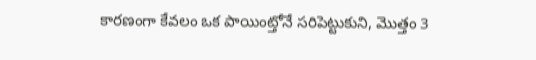కారణంగా కేవలం ఒక పాయింట్తోనే సరిపెట్టుకుని, మొత్తం 3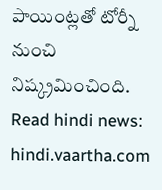పాయింట్లతో టోర్నీ నుంచి నిష్క్రమించింది.
Read hindi news: hindi.vaartha.com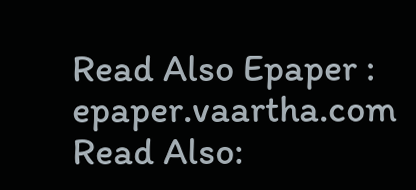Read Also Epaper : epaper.vaartha.com
Read Also: